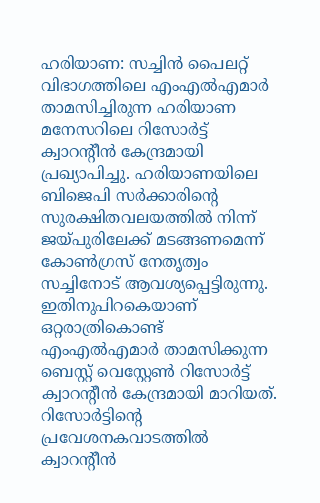ഹരിയാണ: സച്ചിൻ പൈലറ്റ് വിഭാഗത്തിലെ എംഎൽഎമാർ താമസിച്ചിരുന്ന ഹരിയാണ മനേസറിലെ റിസോർട്ട് ക്വാറന്റീൻ കേന്ദ്രമായി പ്രഖ്യാപിച്ചു. ഹരിയാണയിലെ ബിജെപി സർക്കാരിന്റെ സുരക്ഷിതവലയത്തിൽ നിന്ന് ജയ്പുരിലേക്ക് മടങ്ങണമെന്ന് കോൺഗ്രസ് നേതൃത്വം സച്ചിനോട് ആവശ്യപ്പെട്ടിരുന്നു. ഇതിനുപിറകെയാണ് ഒറ്റരാത്രികൊണ്ട് എംഎൽഎമാർ താമസിക്കുന്ന ബെസ്റ്റ് വെസ്റ്റേൺ റിസോർട്ട് ക്വാറന്റീൻ കേന്ദ്രമായി മാറിയത്. റിസോർട്ടിന്റെ പ്രവേശനകവാടത്തിൽ ക്വാറന്റീൻ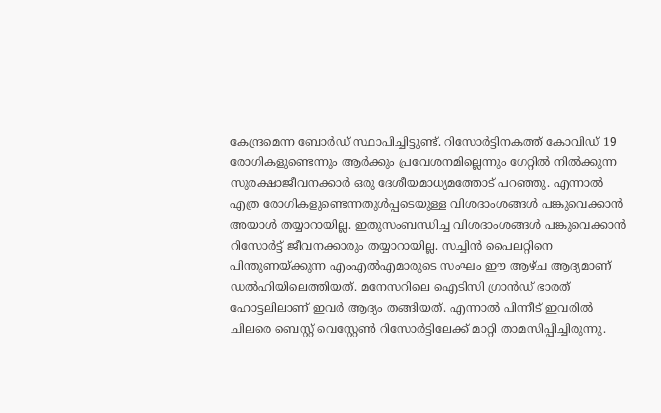കേന്ദ്രമെന്ന ബോർഡ് സ്ഥാപിച്ചിട്ടുണ്ട്. റിസോർട്ടിനകത്ത് കോവിഡ് 19 രോഗികളുണ്ടെന്നും ആർക്കും പ്രവേശനമില്ലെന്നും ഗേറ്റിൽ നിൽക്കുന്ന സുരക്ഷാജീവനക്കാർ ഒരു ദേശീയമാധ്യമത്തോട് പറഞ്ഞു. എന്നാൽ എത്ര രോഗികളുണ്ടെന്നതുൾപ്പടെയുള്ള വിശദാംശങ്ങൾ പങ്കുവെക്കാൻ അയാൾ തയ്യാറായില്ല. ഇതുസംബന്ധിച്ച വിശദാംശങ്ങൾ പങ്കുവെക്കാൻ റിസോർട്ട് ജീവനക്കാരും തയ്യാറായില്ല. സച്ചിൻ പൈലറ്റിനെ പിന്തുണയ്ക്കുന്ന എംഎൽഎമാരുടെ സംഘം ഈ ആഴ്ച ആദ്യമാണ് ഡൽഹിയിലെത്തിയത്. മനേസറിലെ ഐടിസി ഗ്രാൻഡ് ഭാരത് ഹോട്ടലിലാണ് ഇവർ ആദ്യം തങ്ങിയത്. എന്നാൽ പിന്നീട് ഇവരിൽ ചിലരെ ബെസ്റ്റ് വെസ്റ്റേൺ റിസോർട്ടിലേക്ക് മാറ്റി താമസിപ്പിച്ചിരുന്നു.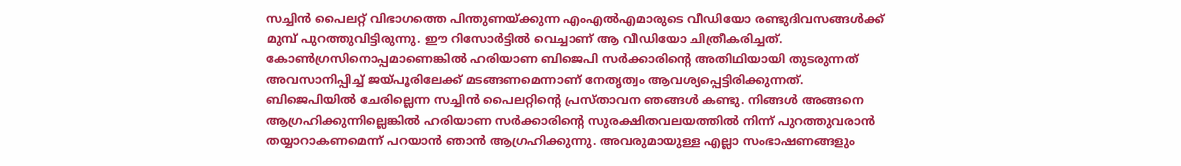സച്ചിൻ പൈലറ്റ് വിഭാഗത്തെ പിന്തുണയ്ക്കുന്ന എംഎൽഎമാരുടെ വീഡിയോ രണ്ടുദിവസങ്ങൾക്ക് മുമ്പ് പുറത്തുവിട്ടിരുന്നു. ഈ റിസോർട്ടിൽ വെച്ചാണ് ആ വീഡിയോ ചിത്രീകരിച്ചത്. കോൺഗ്രസിനൊപ്പമാണെങ്കിൽ ഹരിയാണ ബിജെപി സർക്കാരിന്റെ അതിഥിയായി തുടരുന്നത് അവസാനിപ്പിച്ച് ജയ്പൂരിലേക്ക് മടങ്ങണമെന്നാണ് നേതൃത്വം ആവശ്യപ്പെട്ടിരിക്കുന്നത്. ബിജെപിയിൽ ചേരില്ലെന്ന സച്ചിൻ പൈലറ്റിന്റെ പ്രസ്താവന ഞങ്ങൾ കണ്ടു. നിങ്ങൾ അങ്ങനെ ആഗ്രഹിക്കുന്നില്ലെങ്കിൽ ഹരിയാണ സർക്കാരിന്റെ സുരക്ഷിതവലയത്തിൽ നിന്ന് പുറത്തുവരാൻ തയ്യാറാകണമെന്ന് പറയാൻ ഞാൻ ആഗ്രഹിക്കുന്നു. അവരുമായുള്ള എല്ലാ സംഭാഷണങ്ങളും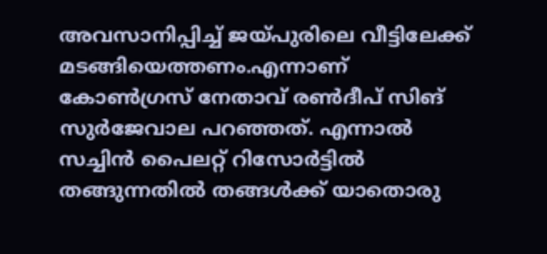അവസാനിപ്പിച്ച് ജയ്പുരിലെ വീട്ടിലേക്ക് മടങ്ങിയെത്തണം.എന്നാണ് കോൺഗ്രസ് നേതാവ് രൺദീപ് സിങ് സുർജേവാല പറഞ്ഞത്. എന്നാൽ സച്ചിൻ പൈലറ്റ് റിസോർട്ടിൽ തങ്ങുന്നതിൽ തങ്ങൾക്ക് യാതൊരു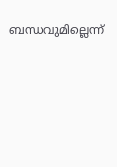ബന്ധവുമില്ലെന്ന്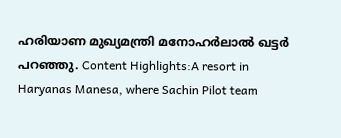ഹരിയാണ മുഖ്യമന്ത്രി മനോഹർലാൽ ഖട്ടർ പറഞ്ഞു. Content Highlights:A resort in Haryanas Manesa, where Sachin Pilot team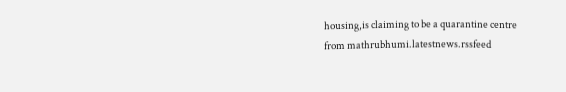housing,is claiming to be a quarantine centre
from mathrubhumi.latestnews.rssfeed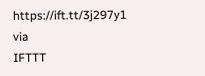https://ift.tt/3j297y1
via
IFTTT